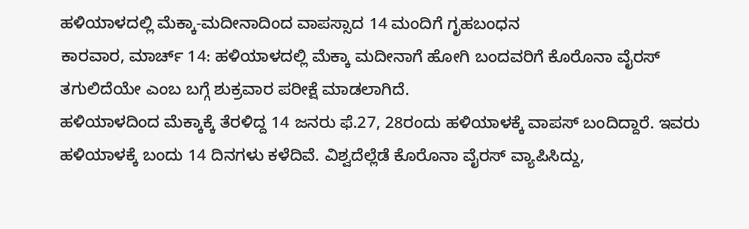ಹಳಿಯಾಳದಲ್ಲಿ ಮೆಕ್ಕಾ-ಮದೀನಾದಿಂದ ವಾಪಸ್ಸಾದ 14 ಮಂದಿಗೆ ಗೃಹಬಂಧನ
ಕಾರವಾರ, ಮಾರ್ಚ್ 14: ಹಳಿಯಾಳದಲ್ಲಿ ಮೆಕ್ಕಾ ಮದೀನಾಗೆ ಹೋಗಿ ಬಂದವರಿಗೆ ಕೊರೊನಾ ವೈರಸ್ ತಗುಲಿದೆಯೇ ಎಂಬ ಬಗ್ಗೆ ಶುಕ್ರವಾರ ಪರೀಕ್ಷೆ ಮಾಡಲಾಗಿದೆ.
ಹಳಿಯಾಳದಿಂದ ಮೆಕ್ಕಾಕ್ಕೆ ತೆರಳಿದ್ದ 14 ಜನರು ಫೆ.27, 28ರಂದು ಹಳಿಯಾಳಕ್ಕೆ ವಾಪಸ್ ಬಂದಿದ್ದಾರೆ. ಇವರು ಹಳಿಯಾಳಕ್ಕೆ ಬಂದು 14 ದಿನಗಳು ಕಳೆದಿವೆ. ವಿಶ್ವದೆಲ್ಲೆಡೆ ಕೊರೊನಾ ವೈರಸ್ ವ್ಯಾಪಿಸಿದ್ದು,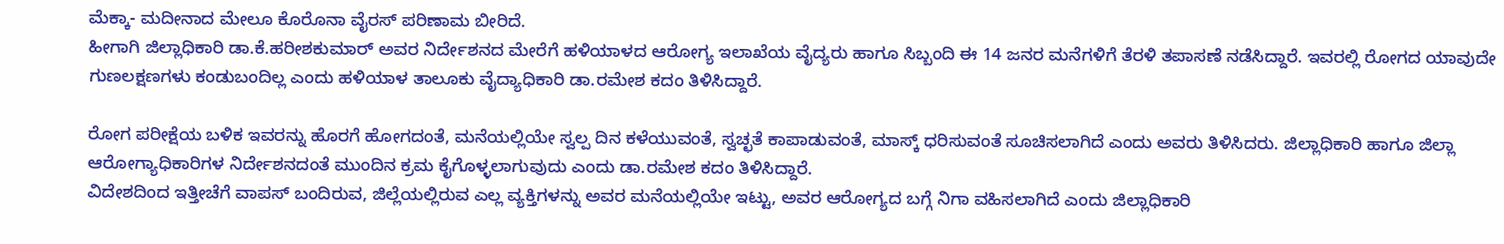ಮೆಕ್ಕಾ- ಮದೀನಾದ ಮೇಲೂ ಕೊರೊನಾ ವೈರಸ್ ಪರಿಣಾಮ ಬೀರಿದೆ.
ಹೀಗಾಗಿ ಜಿಲ್ಲಾಧಿಕಾರಿ ಡಾ.ಕೆ.ಹರೀಶಕುಮಾರ್ ಅವರ ನಿರ್ದೇಶನದ ಮೇರೆಗೆ ಹಳಿಯಾಳದ ಆರೋಗ್ಯ ಇಲಾಖೆಯ ವೈದ್ಯರು ಹಾಗೂ ಸಿಬ್ಬಂದಿ ಈ 14 ಜನರ ಮನೆಗಳಿಗೆ ತೆರಳಿ ತಪಾಸಣೆ ನಡೆಸಿದ್ದಾರೆ. ಇವರಲ್ಲಿ ರೋಗದ ಯಾವುದೇ ಗುಣಲಕ್ಷಣಗಳು ಕಂಡುಬಂದಿಲ್ಲ ಎಂದು ಹಳಿಯಾಳ ತಾಲೂಕು ವೈದ್ಯಾಧಿಕಾರಿ ಡಾ.ರಮೇಶ ಕದಂ ತಿಳಿಸಿದ್ದಾರೆ.

ರೋಗ ಪರೀಕ್ಷೆಯ ಬಳಿಕ ಇವರನ್ನು ಹೊರಗೆ ಹೋಗದಂತೆ, ಮನೆಯಲ್ಲಿಯೇ ಸ್ವಲ್ಪ ದಿನ ಕಳೆಯುವಂತೆ, ಸ್ವಚ್ಛತೆ ಕಾಪಾಡುವಂತೆ, ಮಾಸ್ಕ್ ಧರಿಸುವಂತೆ ಸೂಚಿಸಲಾಗಿದೆ ಎಂದು ಅವರು ತಿಳಿಸಿದರು. ಜಿಲ್ಲಾಧಿಕಾರಿ ಹಾಗೂ ಜಿಲ್ಲಾ ಆರೋಗ್ಯಾಧಿಕಾರಿಗಳ ನಿರ್ದೇಶನದಂತೆ ಮುಂದಿನ ಕ್ರಮ ಕೈಗೊಳ್ಳಲಾಗುವುದು ಎಂದು ಡಾ.ರಮೇಶ ಕದಂ ತಿಳಿಸಿದ್ದಾರೆ.
ವಿದೇಶದಿಂದ ಇತ್ತೀಚೆಗೆ ವಾಪಸ್ ಬಂದಿರುವ, ಜಿಲ್ಲೆಯಲ್ಲಿರುವ ಎಲ್ಲ ವ್ಯಕ್ತಿಗಳನ್ನು ಅವರ ಮನೆಯಲ್ಲಿಯೇ ಇಟ್ಟು, ಅವರ ಆರೋಗ್ಯದ ಬಗ್ಗೆ ನಿಗಾ ವಹಿಸಲಾಗಿದೆ ಎಂದು ಜಿಲ್ಲಾಧಿಕಾರಿ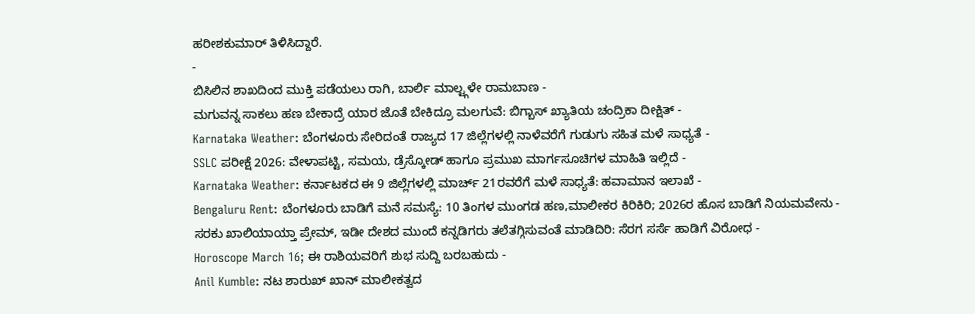ಹರೀಶಕುಮಾರ್ ತಿಳಿಸಿದ್ದಾರೆ.
-
ಬಿಸಿಲಿನ ಶಾಖದಿಂದ ಮುಕ್ತಿ ಪಡೆಯಲು ರಾಗಿ, ಬಾರ್ಲಿ ಮಾಲ್ಟ್ಗಳೇ ರಾಮಬಾಣ -
ಮಗುವನ್ನ ಸಾಕಲು ಹಣ ಬೇಕಾದ್ರೆ ಯಾರ ಜೊತೆ ಬೇಕಿದ್ರೂ ಮಲಗುವೆ: ಬಿಗ್ಬಾಸ್ ಖ್ಯಾತಿಯ ಚಂದ್ರಿಕಾ ದೀಕ್ಷಿತ್ -
Karnataka Weather: ಬೆಂಗಳೂರು ಸೇರಿದಂತೆ ರಾಜ್ಯದ 17 ಜಿಲ್ಲೆಗಳಲ್ಲಿ ನಾಳೆವರೆಗೆ ಗುಡುಗು ಸಹಿತ ಮಳೆ ಸಾಧ್ಯತೆ -
SSLC ಪರೀಕ್ಷೆ 2026: ವೇಳಾಪಟ್ಟಿ, ಸಮಯ, ಡ್ರೆಸ್ಕೋಡ್ ಹಾಗೂ ಪ್ರಮುಖ ಮಾರ್ಗಸೂಚಿಗಳ ಮಾಹಿತಿ ಇಲ್ಲಿದೆ -
Karnataka Weather: ಕರ್ನಾಟಕದ ಈ 9 ಜಿಲ್ಲೆಗಳಲ್ಲಿ ಮಾರ್ಚ್ 21ರವರೆಗೆ ಮಳೆ ಸಾಧ್ಯತೆ: ಹವಾಮಾನ ಇಲಾಖೆ -
Bengaluru Rent: ಬೆಂಗಳೂರು ಬಾಡಿಗೆ ಮನೆ ಸಮಸ್ಯೆ: 10 ತಿಂಗಳ ಮುಂಗಡ ಹಣ,ಮಾಲೀಕರ ಕಿರಿಕಿರಿ; 2026ರ ಹೊಸ ಬಾಡಿಗೆ ನಿಯಮವೇನು -
ಸರಕು ಖಾಲಿಯಾಯ್ತಾ ಪ್ರೇಮ್, ಇಡೀ ದೇಶದ ಮುಂದೆ ಕನ್ನಡಿಗರು ತಲೆತಗ್ಗಿಸುವಂತೆ ಮಾಡಿದಿರಿ: ಸೆರಗ ಸರ್ಸೆ ಹಾಡಿಗೆ ವಿರೋಧ -
Horoscope March 16; ಈ ರಾಶಿಯವರಿಗೆ ಶುಭ ಸುದ್ದಿ ಬರಬಹುದು -
Anil Kumble: ನಟ ಶಾರುಖ್ ಖಾನ್ ಮಾಲೀಕತ್ವದ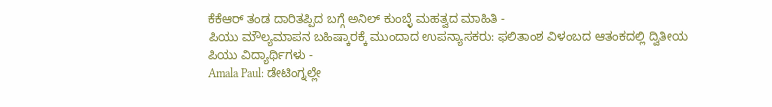ಕೆಕೆಆರ್ ತಂಡ ದಾರಿತಪ್ಪಿದ ಬಗ್ಗೆ ಅನಿಲ್ ಕುಂಬ್ಳೆ ಮಹತ್ವದ ಮಾಹಿತಿ -
ಪಿಯು ಮೌಲ್ಯಮಾಪನ ಬಹಿಷ್ಕಾರಕ್ಕೆ ಮುಂದಾದ ಉಪನ್ಯಾಸಕರು: ಫಲಿತಾಂಶ ವಿಳಂಬದ ಆತಂಕದಲ್ಲಿ ದ್ವಿತೀಯ ಪಿಯು ವಿದ್ಯಾರ್ಥಿಗಳು -
Amala Paul: ಡೇಟಿಂಗ್ನಲ್ಲೇ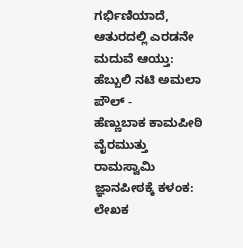ಗರ್ಭಿಣಿಯಾದೆ, ಆತುರದಲ್ಲಿ ಎರಡನೇ ಮದುವೆ ಆಯ್ತು: ಹೆಬ್ಬುಲಿ ನಟಿ ಅಮಲಾ ಪೌಲ್ -
ಹೆಣ್ಣುಬಾಕ ಕಾಮಪೀಠಿ ವೈರಮುತ್ತು ರಾಮಸ್ವಾಮಿ ಜ್ಞಾನಪೀಠಕ್ಕೆ ಕಳಂಕ: ಲೇಖಕ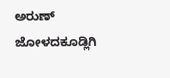ಅರುಣ್ ಜೋಳದಕೂಡ್ಲಿಗಿ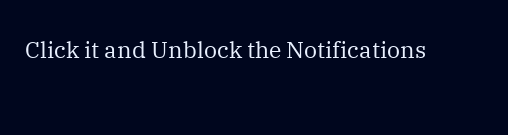Click it and Unblock the Notifications